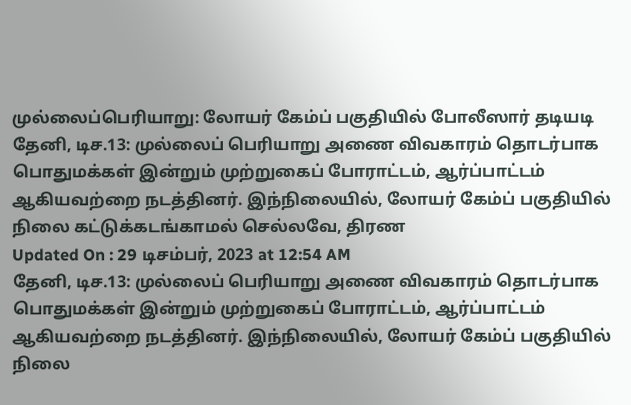முல்லைப்பெரியாறு: லோயர் கேம்ப் பகுதியில் போலீஸார் தடியடி
தேனி, டிச.13: முல்லைப் பெரியாறு அணை விவகாரம் தொடர்பாக பொதுமக்கள் இன்றும் முற்றுகைப் போராட்டம், ஆர்ப்பாட்டம் ஆகியவற்றை நடத்தினர். இந்நிலையில், லோயர் கேம்ப் பகுதியில் நிலை கட்டுக்கடங்காமல் செல்லவே, திரண
Updated On : 29 டிசம்பர், 2023 at 12:54 AM
தேனி, டிச.13: முல்லைப் பெரியாறு அணை விவகாரம் தொடர்பாக பொதுமக்கள் இன்றும் முற்றுகைப் போராட்டம், ஆர்ப்பாட்டம் ஆகியவற்றை நடத்தினர். இந்நிலையில், லோயர் கேம்ப் பகுதியில் நிலை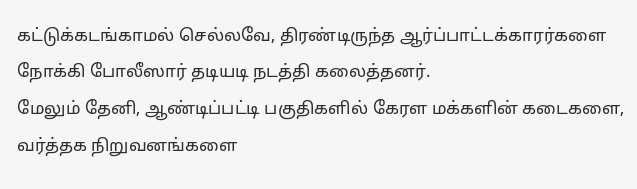கட்டுக்கடங்காமல் செல்லவே, திரண்டிருந்த ஆர்ப்பாட்டக்காரர்களை நோக்கி போலீஸார் தடியடி நடத்தி கலைத்தனர்.
மேலும் தேனி, ஆண்டிப்பட்டி பகுதிகளில் கேரள மக்களின் கடைகளை, வர்த்தக நிறுவனங்களை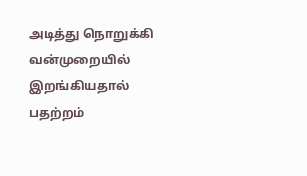அடித்து நொறுக்கி வன்முறையில் இறங்கியதால் பதற்றம்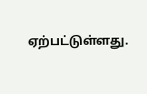ஏற்பட்டுள்ளது.